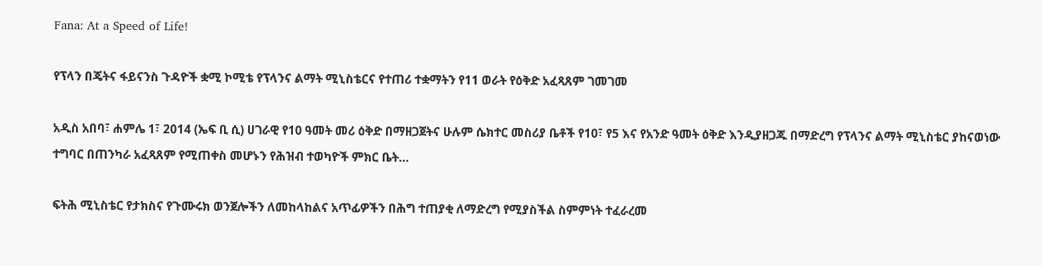Fana: At a Speed of Life!

የፕላን በጄትና ፋይናንስ ጉዳዮች ቋሚ ኮሚቴ የፕላንና ልማት ሚኒስቴርና የተጠሪ ተቋማትን የ11 ወራት የዕቅድ አፈጻጸም ገመገመ

አዲስ አበባ፣ ሐምሌ 1፣ 2014 (ኤፍ ቢ ሲ) ሀገራዊ የ10 ዓመት መሪ ዕቅድ በማዘጋጀትና ሁሉም ሴክተር መስሪያ ቤቶች የ10፣ የ5 እና የአንድ ዓመት ዕቅድ እንዲያዘጋጁ በማድረግ የፕላንና ልማት ሚኒስቴር ያከናወነው ተግባር በጠንካራ አፈጻጸም የሚጠቀስ መሆኑን የሕዝብ ተወካዮች ምክር ቤት…

ፍትሕ ሚኒስቴር የታክስና የጉሙሩክ ወንጀሎችን ለመከላከልና አጥፊዎችን በሕግ ተጠያቂ ለማድረግ የሚያስችል ስምምነት ተፈራረመ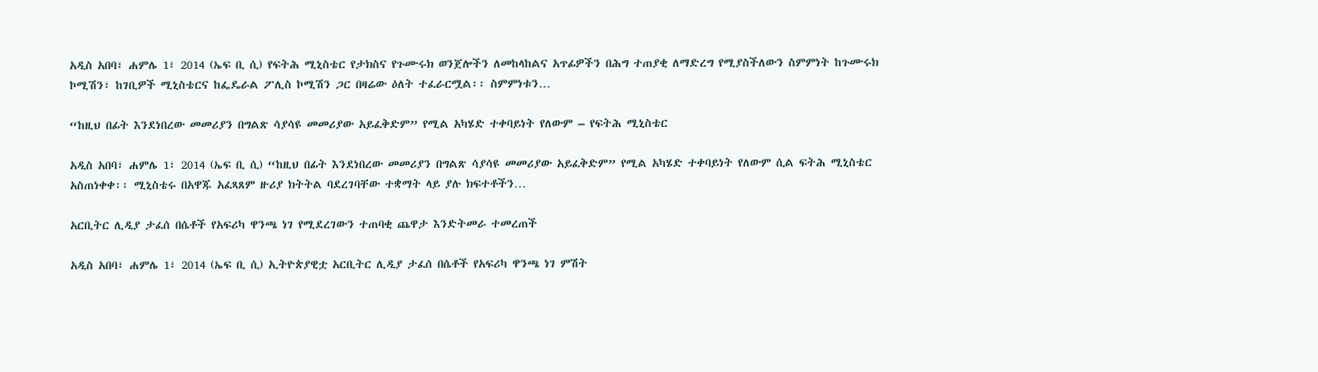አዲስ አበባ፣ ሐምሌ 1፣ 2014 (ኤፍ ቢ ሲ) የፍትሕ ሚኒስቴር የታክስና የጉሙሩክ ወንጀሎችን ለመከላከልና አጥፊዎችን በሕግ ተጠያቂ ለማድረግ የሚያስችለውን ስምምነት ከጉሙሩክ ኮሚሽን፣ ከገቢዎች ሚኒስቴርና ከፌዴራል ፖሊስ ኮሚሽን ጋር በዛሬው ዕለት ተፈራርሟል፡፡ ስምምነቱን…

“ከዚህ በፊት እንደነበረው መመሪያን በግልጽ ሳያሳዩ መመሪያው አይፈቅድም” የሚል አካሄድ ተቀባይነት የለውም – የፍትሕ ሚኒስቴር

አዲስ አበባ፣ ሐምሌ 1፣ 2014 (ኤፍ ቢ ሲ) “ከዚህ በፊት እንደነበረው መመሪያን በግልጽ ሳያሳዩ መመሪያው አይፈቅድም” የሚል አካሄድ ተቀባይነት የለውም ሲል ፍትሕ ሚኒስቴር አስጠነቀቀ፡፡ ሚኒስቴሩ በአዋጁ አፈጻጸም ዙሪያ ክትትል ባደረገባቸው ተቋማት ላይ ያሉ ክፍተቶችን…

አርቢትር ሊዲያ ታፈሰ በሴቶች የአፍሪካ ዋንጫ ነገ የሚደረገውን ተጠባቂ ጨዋታ እንድትመራ ተመረጠች

አዲስ አበባ፣ ሐምሌ 1፣ 2014 (ኤፍ ቢ ሲ) ኢትዮጵያዊቷ አርቢትር ሊዲያ ታፈሰ በሴቶች የአፍሪካ ዋንጫ ነገ ምሽት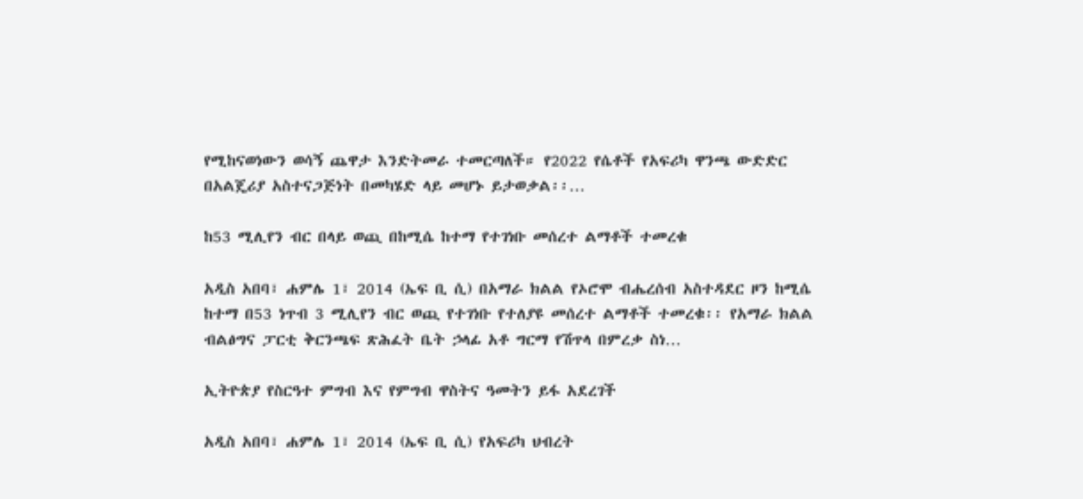የሚከናወነውን ወሳኝ ጨዋታ እንድትመራ ተመርጣለች። የ2022 የሴቶች የአፍሪካ ዋንጫ ውድድር በአልጄሪያ አስተናጋጅነት በመካሄድ ላይ መሆኑ ይታወቃል፡፡…

ከ53 ሚሊየን ብር በላይ ወጪ በከሚሴ ከተማ የተገነቡ መሰረተ ልማቶች ተመረቁ

አዲስ አበባ፣ ሐምሌ 1፣ 2014 (ኤፍ ቢ ሲ) በአማራ ክልል የኦሮሞ ብሔረሰብ አስተዳደር ዞን ከሚሴ ከተማ በ53 ነጥብ 3 ሚሊየን ብር ወጪ የተገነቡ የተለያዩ መሰረተ ልማቶች ተመረቁ፡፡ የአማራ ክልል ብልፅግና ፓርቲ ቅርንጫፍ ጽሕፈት ቤት ኃላፊ አቶ ግርማ የሽጥላ በምረቃ ስነ…

ኢትዮጵያ የስርዓተ ምግብ እና የምግብ ዋስትና ዓመትን ይፋ አደረገች

አዲስ አበባ፣ ሐምሌ 1፣ 2014 (ኤፍ ቢ ሲ) የአፍሪካ ህብረት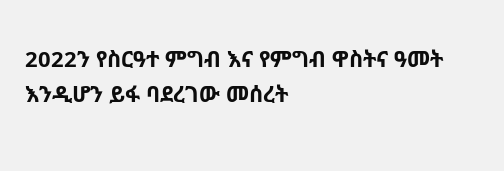2022ን የስርዓተ ምግብ እና የምግብ ዋስትና ዓመት እንዲሆን ይፋ ባደረገው መሰረት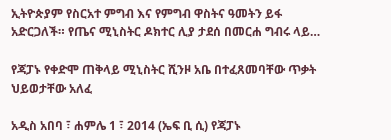ኢትዮጵያም የስርአተ ምግብ እና የምግብ ዋስትና ዓመትን ይፋ አድርጋለች። የጤና ሚኒስትር ዶክተር ሊያ ታደሰ በመርሐ ግብሩ ላይ…

የጃፓኑ የቀድሞ ጠቅላይ ሚኒስትር ሺንዞ አቤ በተፈጸመባቸው ጥቃት ህይወታቸው አለፈ

አዲስ አበባ ፣ ሐምሌ 1 ፣ 2014 (ኤፍ ቢ ሲ) የጃፓኑ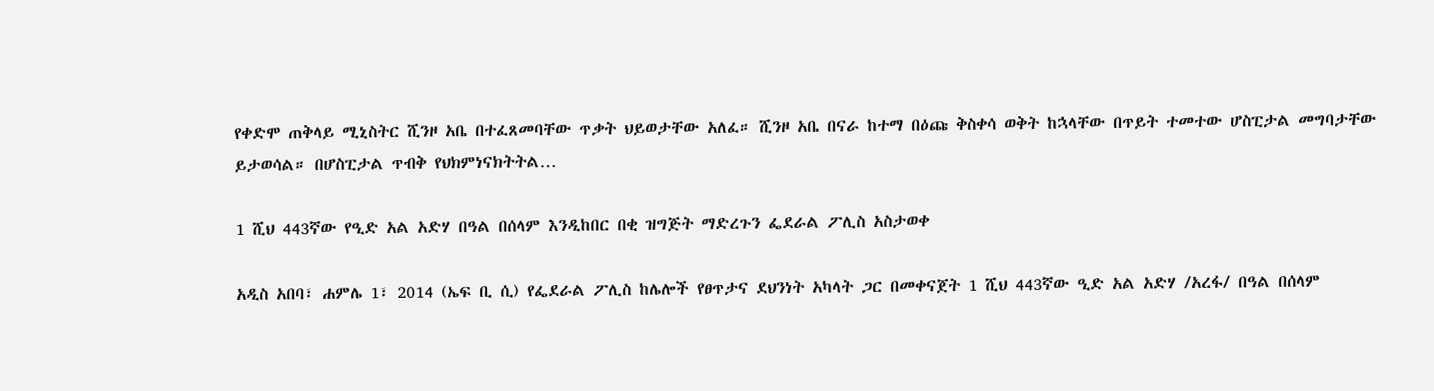የቀድሞ ጠቅላይ ሚኒስትር ሺንዞ አቤ በተፈጸመባቸው ጥቃት ህይወታቸው አለፈ። ሺንዞ አቤ በናራ ከተማ በዕጩ ቅስቀሳ ወቅት ከኋላቸው በጥይት ተመተው ሆስፒታል መግባታቸው ይታወሳል። በሆስፒታል ጥብቅ የህክምነናክትትል…

1 ሺህ 443ኛው የዒድ አል አድሃ በዓል በሰላም እንዲከበር በቂ ዝግጅት ማድረጉን ፌደራል ፖሊስ አስታወቀ

አዲስ አበባ፣ ሐምሌ 1፣ 2014 (ኤፍ ቢ ሲ) የፌደራል ፖሊስ ከሌሎች የፀጥታና ደህንነት አካላት ጋር በመቀናጀት 1 ሺህ 443ኛው ዒድ አል አድሃ /አረፋ/ በዓል በሰላም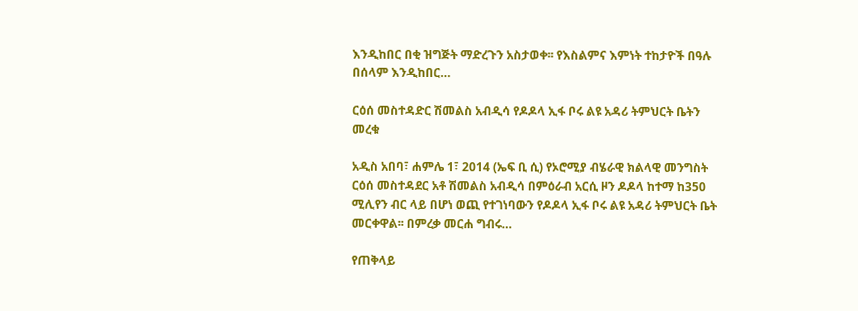እንዲከበር በቂ ዝግጅት ማድረጉን አስታወቀ፡፡ የእስልምና እምነት ተከታዮች በዓሉ በሰላም እንዲከበር…

ርዕሰ መስተዳድር ሽመልስ አብዲሳ የዶዶላ ኢፋ ቦሩ ልዩ አዳሪ ትምህርት ቤትን መረቁ

አዲስ አበባ፣ ሐምሌ 1፣ 2014 (ኤፍ ቢ ሲ) የኦሮሚያ ብሄራዊ ክልላዊ መንግስት ርዕሰ መስተዳደር አቶ ሽመልስ አብዲሳ በምዕራብ አርሲ ዞን ዶዶላ ከተማ ከ350 ሚሊየን ብር ላይ በሆነ ወጪ የተገነባውን የዶዶላ ኢፋ ቦሩ ልዩ አዳሪ ትምህርት ቤት መርቀዋል፡፡ በምረቃ መርሐ ግብሩ…

የጠቅላይ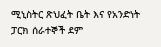ሚኒስትር ጽህፈት ቤት እና የአንድነት ፓርክ ሰራተኞች ደም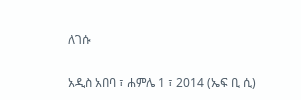ለገሱ

አዲስ አበባ ፣ ሐምሌ 1 ፣ 2014 (ኤፍ ቢ ሲ)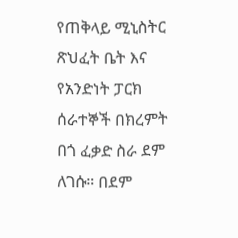የጠቅላይ ሚኒስትር ጽህፈት ቤት እና የአንድነት ፓርክ ሰራተኞች በክረምት በጎ ፈቃድ ስራ ደም ለገሱ። በደም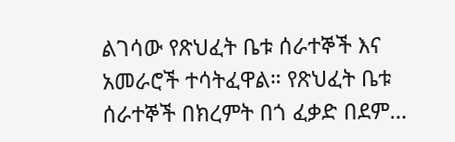ልገሳው የጽህፈት ቤቱ ሰራተኞች እና አመራሮች ተሳትፈዋል። የጽህፈት ቤቱ ሰራተኞች በክረምት በጎ ፈቃድ በደም…